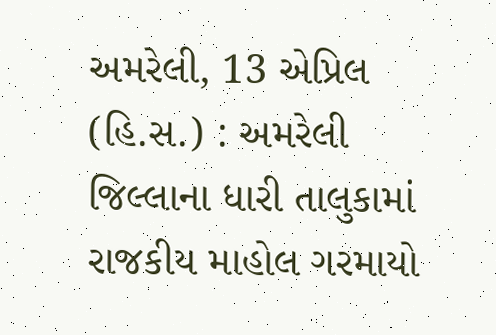અમરેલી, 13 એપ્રિલ (હિ.સ.) : અમરેલી જિલ્લાના ધારી તાલુકામાં રાજકીય માહોલ ગરમાયો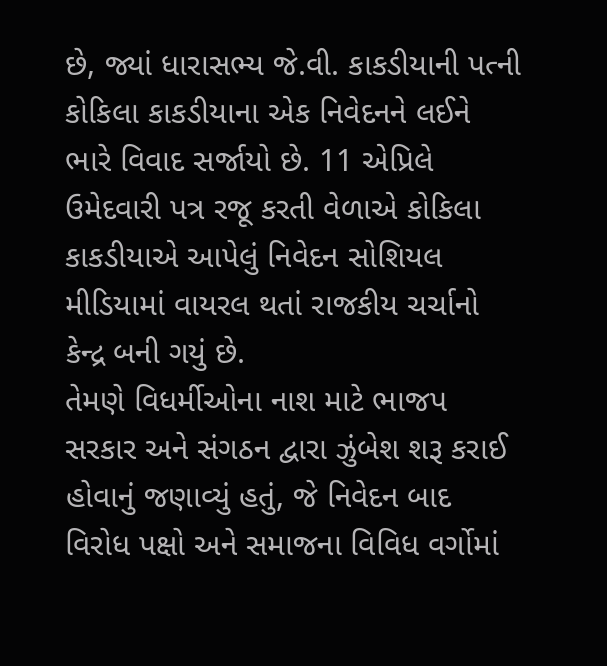છે, જ્યાં ધારાસભ્ય જે.વી. કાકડીયાની પત્ની કોકિલા કાકડીયાના એક નિવેદનને લઈને ભારે વિવાદ સર્જાયો છે. 11 એપ્રિલે ઉમેદવારી પત્ર રજૂ કરતી વેળાએ કોકિલા કાકડીયાએ આપેલું નિવેદન સોશિયલ મીડિયામાં વાયરલ થતાં રાજકીય ચર્ચાનો કેન્દ્ર બની ગયું છે.
તેમણે વિધર્મીઓના નાશ માટે ભાજપ સરકાર અને સંગઠન દ્વારા ઝુંબેશ શરૂ કરાઈ હોવાનું જણાવ્યું હતું, જે નિવેદન બાદ વિરોધ પક્ષો અને સમાજના વિવિધ વર્ગોમાં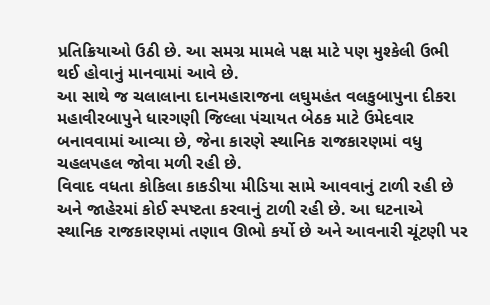પ્રતિક્રિયાઓ ઉઠી છે. આ સમગ્ર મામલે પક્ષ માટે પણ મુશ્કેલી ઉભી થઈ હોવાનું માનવામાં આવે છે.
આ સાથે જ ચલાલાના દાનમહારાજના લઘુમહંત વલકુબાપુના દીકરા મહાવીરબાપુને ધારગણી જિલ્લા પંચાયત બેઠક માટે ઉમેદવાર બનાવવામાં આવ્યા છે, જેના કારણે સ્થાનિક રાજકારણમાં વધુ ચહલપહલ જોવા મળી રહી છે.
વિવાદ વધતા કોકિલા કાકડીયા મીડિયા સામે આવવાનું ટાળી રહી છે અને જાહેરમાં કોઈ સ્પષ્ટતા કરવાનું ટાળી રહી છે. આ ઘટનાએ સ્થાનિક રાજકારણમાં તણાવ ઊભો કર્યો છે અને આવનારી ચૂંટણી પર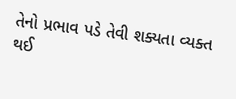તેનો પ્રભાવ પડે તેવી શક્યતા વ્યક્ત થઈ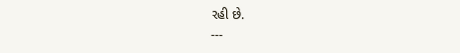રહી છે.
---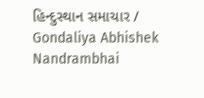હિન્દુસ્થાન સમાચાર / Gondaliya Abhishek Nandrambhai